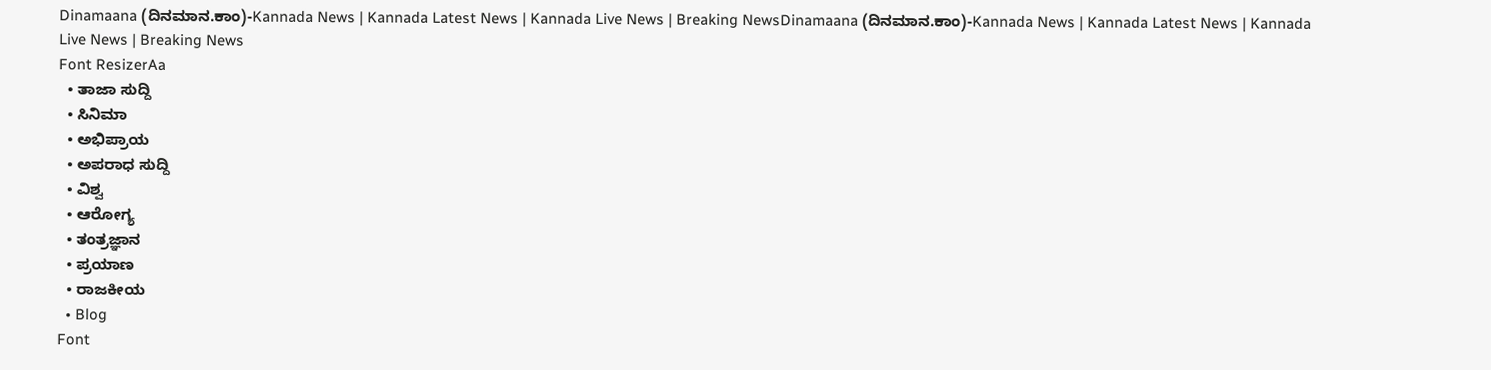Dinamaana (ದಿನಮಾನ.ಕಾಂ)-Kannada News | Kannada Latest News | Kannada Live News | Breaking NewsDinamaana (ದಿನಮಾನ.ಕಾಂ)-Kannada News | Kannada Latest News | Kannada Live News | Breaking News
Font ResizerAa
  • ತಾಜಾ ಸುದ್ದಿ
  • ಸಿನಿಮಾ
  • ಅಭಿಪ್ರಾಯ
  • ಅಪರಾಧ ಸುದ್ದಿ
  • ವಿಶ್ವ
  • ಆರೋಗ್ಯ
  • ತಂತ್ರಜ್ಞಾನ
  • ಪ್ರಯಾಣ
  • ರಾಜಕೀಯ
  • Blog
Font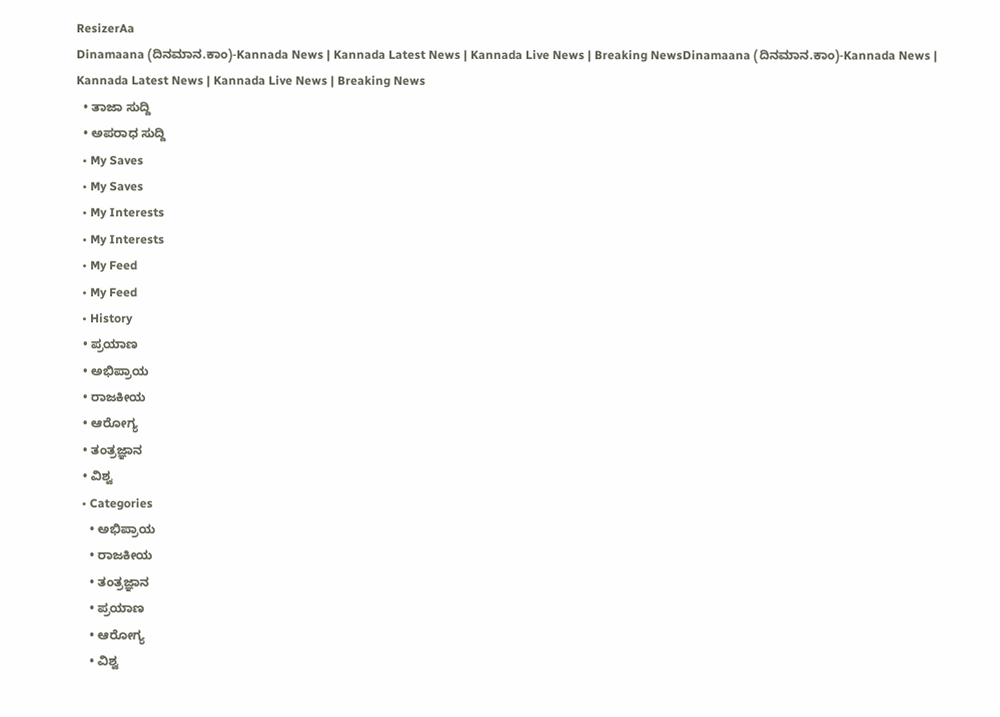ResizerAa
Dinamaana (ದಿನಮಾನ.ಕಾಂ)-Kannada News | Kannada Latest News | Kannada Live News | Breaking NewsDinamaana (ದಿನಮಾನ.ಕಾಂ)-Kannada News | Kannada Latest News | Kannada Live News | Breaking News
  • ತಾಜಾ ಸುದ್ದಿ
  • ಅಪರಾಧ ಸುದ್ದಿ
  • My Saves
  • My Saves
  • My Interests
  • My Interests
  • My Feed
  • My Feed
  • History
  • ಪ್ರಯಾಣ
  • ಅಭಿಪ್ರಾಯ
  • ರಾಜಕೀಯ
  • ಆರೋಗ್ಯ
  • ತಂತ್ರಜ್ಞಾನ
  • ವಿಶ್ವ
  • Categories
    • ಅಭಿಪ್ರಾಯ
    • ರಾಜಕೀಯ
    • ತಂತ್ರಜ್ಞಾನ
    • ಪ್ರಯಾಣ
    • ಆರೋಗ್ಯ
    • ವಿಶ್ವ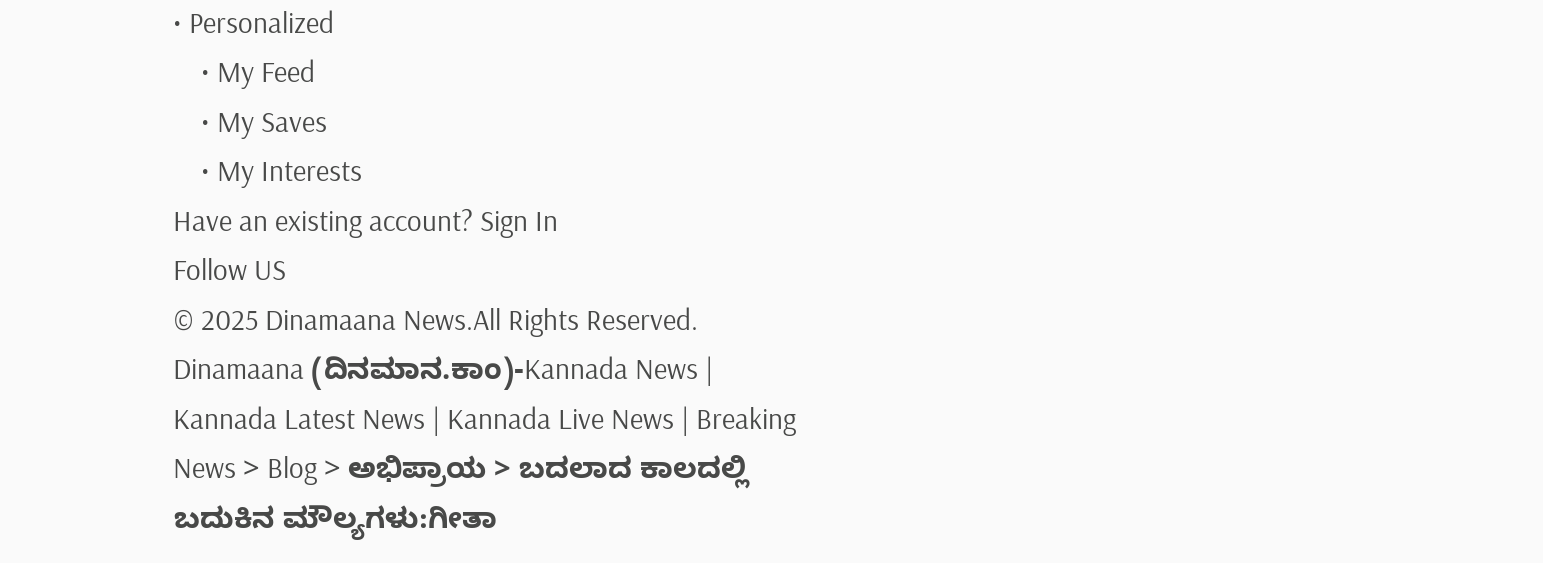• Personalized
    • My Feed
    • My Saves
    • My Interests
Have an existing account? Sign In
Follow US
© 2025 Dinamaana News.All Rights Reserved.
Dinamaana (ದಿನಮಾನ.ಕಾಂ)-Kannada News | Kannada Latest News | Kannada Live News | Breaking News > Blog > ಅಭಿಪ್ರಾಯ > ಬದಲಾದ ಕಾಲದಲ್ಲಿ ಬದುಕಿನ ಮೌಲ್ಯಗಳು:ಗೀತಾ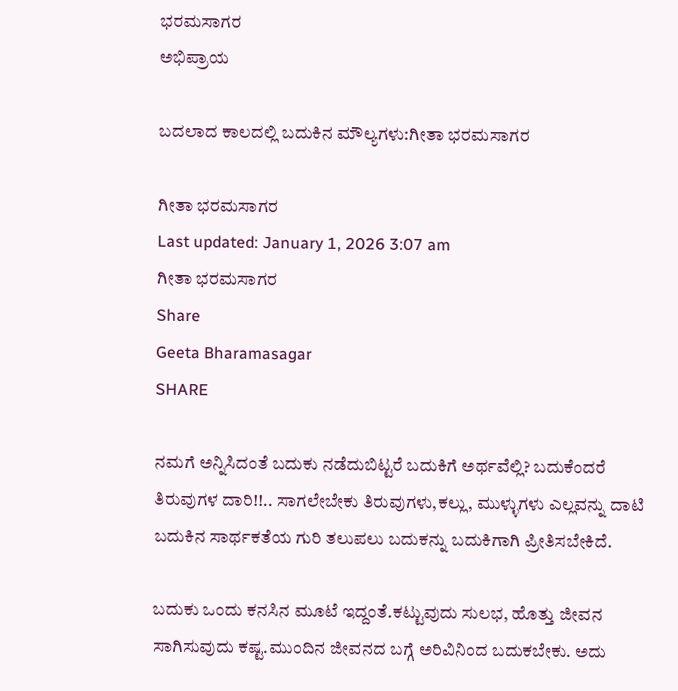ಭರಮಸಾಗರ
ಅಭಿಪ್ರಾಯ

ಬದಲಾದ ಕಾಲದಲ್ಲಿ ಬದುಕಿನ ಮೌಲ್ಯಗಳು:ಗೀತಾ ಭರಮಸಾಗರ

ಗೀತಾ ಭರಮಸಾಗರ
Last updated: January 1, 2026 3:07 am
ಗೀತಾ ಭರಮಸಾಗರ
Share
Geeta Bharamasagar
SHARE

ನಮಗೆ ಅನ್ನಿಸಿದಂತೆ ಬದುಕು ನಡೆದುಬಿಟ್ಟರೆ ಬದುಕಿಗೆ ಅರ್ಥವೆಲ್ಲಿ? ಬದುಕೆಂದರೆ ತಿರುವುಗಳ ದಾರಿ!!.. ಸಾಗಲೇಬೇಕು ತಿರುವುಗಳು,ಕಲ್ಲು, ಮುಳ್ಳುಗಳು ಎಲ್ಲವನ್ನು ದಾಟಿ ಬದುಕಿನ ಸಾರ್ಥಕತೆಯ ಗುರಿ ತಲುಪಲು ಬದುಕನ್ನು ಬದುಕಿಗಾಗಿ ಪ್ರೀತಿಸಬೇಕಿದೆ.

ಬದುಕು ಒಂದು ಕನಸಿನ ಮೂಟೆ ಇದ್ದಂತೆ.ಕಟ್ಟುವುದು ಸುಲಭ, ಹೊತ್ತು ಜೀವನ ಸಾಗಿಸುವುದು ಕಷ್ಟ.ಮುಂದಿನ ಜೀವನದ ಬಗ್ಗೆ ಅರಿವಿನಿಂದ ಬದುಕಬೇಕು. ಅದು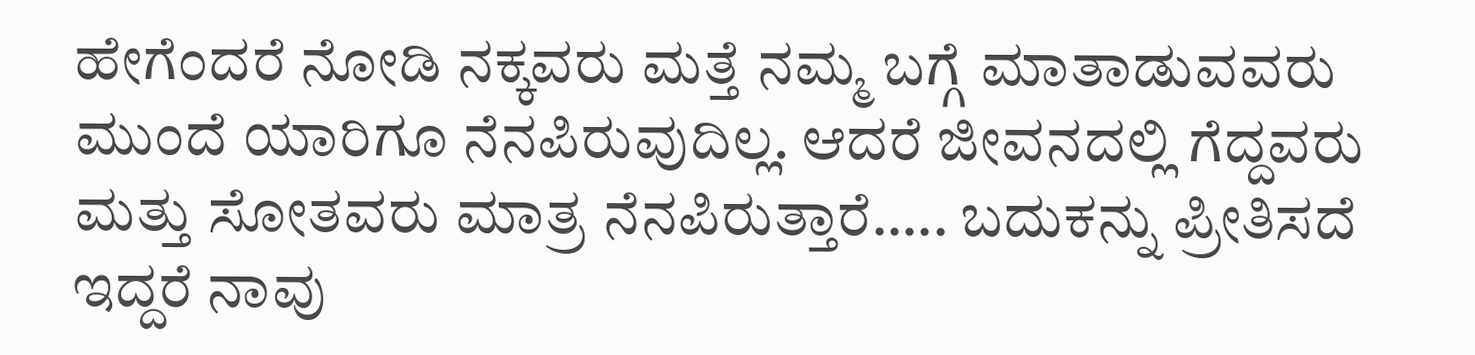ಹೇಗೆಂದರೆ ನೋಡಿ ನಕ್ಕವರು ಮತ್ತೆ ನಮ್ಮ ಬಗ್ಗೆ ಮಾತಾಡುವವರು ಮುಂದೆ ಯಾರಿಗೂ ನೆನಪಿರುವುದಿಲ್ಲ. ಆದರೆ ಜೀವನದಲ್ಲಿ ಗೆದ್ದವರು ಮತ್ತು ಸೋತವರು ಮಾತ್ರ ನೆನಪಿರುತ್ತಾರೆ….. ಬದುಕನ್ನು ಪ್ರೀತಿಸದೆ ಇದ್ದರೆ ನಾವು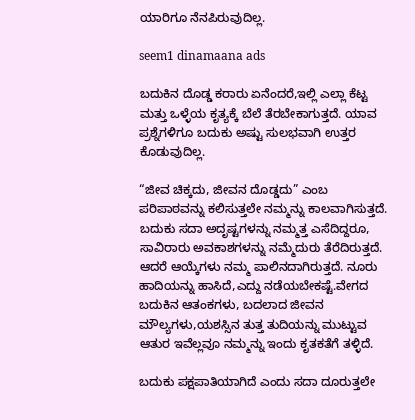ಯಾರಿಗೂ ನೆನಪಿರುವುದಿಲ್ಲ.

seem1 dinamaana ads

ಬದುಕಿನ ದೊಡ್ಡ ಕರಾರು ಏನೆಂದರೆ,ಇಲ್ಲಿ ಎಲ್ಲಾ ಕೆಟ್ಟ ಮತ್ತು ಒಳ್ಳೆಯ ಕೃತ್ಯಕ್ಕೆ ಬೆಲೆ ತೆರಬೇಕಾಗುತ್ತದೆ. ಯಾವ ಪ್ರಶ್ನೆಗಳಿಗೂ ಬದುಕು ಅಷ್ಟು ಸುಲಭವಾಗಿ ಉತ್ತರ ಕೊಡುವುದಿಲ್ಲ.

“ಜೀವ ಚಿಕ್ಕದು, ಜೀವನ ದೊಡ್ಡದು” ಎಂಬ ಪರಿಪಾಠವನ್ನು ಕಲಿಸುತ್ತಲೇ ನಮ್ಮನ್ನು ಕಾಲವಾಗಿಸುತ್ತದೆ. ಬದುಕು ಸದಾ ಅದೃಷ್ಟಗಳನ್ನು ನಮ್ಮತ್ತ ಎಸೆದಿದ್ದರೂ, ಸಾವಿರಾರು ಅವಕಾಶಗಳನ್ನು ನಮ್ಮೆದುರು ತೆರೆದಿರುತ್ತದೆ. ಆದರೆ ಆಯ್ಕೆಗಳು ನಮ್ಮ ಪಾಲಿನದಾಗಿರುತ್ತದೆ. ನೂರು ಹಾದಿಯನ್ನು ಹಾಸಿದೆ,ಎದ್ದು ನಡೆಯಬೇಕಷ್ಟೆ.ವೇಗದ ಬದುಕಿನ ಆತಂಕಗಳು, ಬದಲಾದ ಜೀವನ ಮೌಲ್ಯಗಳು,ಯಶಸ್ಸಿನ ತುತ್ತ ತುದಿಯನ್ನು ಮುಟ್ಟುವ ಆತುರ ಇವೆಲ್ಲವೂ ನಮ್ಮನ್ನು ಇಂದು ಕೃತಕತೆಗೆ ತಳ್ಳಿದೆ.

ಬದುಕು ಪಕ್ಷಪಾತಿಯಾಗಿದೆ ಎಂದು ಸದಾ ದೂರುತ್ತಲೇ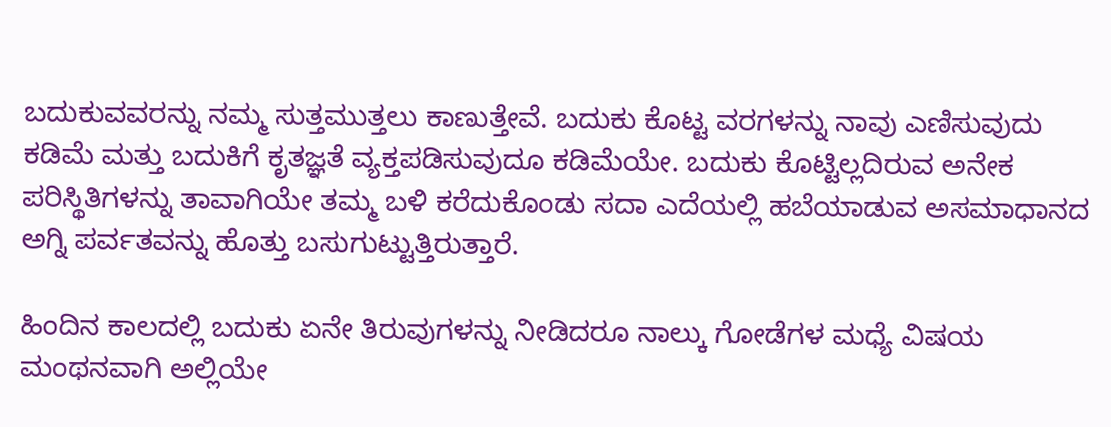ಬದುಕುವವರನ್ನು ನಮ್ಮ ಸುತ್ತಮುತ್ತಲು ಕಾಣುತ್ತೇವೆ. ಬದುಕು ಕೊಟ್ಟ ವರಗಳನ್ನು ನಾವು ಎಣಿಸುವುದು ಕಡಿಮೆ ಮತ್ತು ಬದುಕಿಗೆ ಕೃತಜ್ಞತೆ ವ್ಯಕ್ತಪಡಿಸುವುದೂ ಕಡಿಮೆಯೇ. ಬದುಕು ಕೊಟ್ಟಿಲ್ಲದಿರುವ ಅನೇಕ ಪರಿಸ್ಥಿತಿಗಳನ್ನು ತಾವಾಗಿಯೇ ತಮ್ಮ ಬಳಿ ಕರೆದುಕೊಂಡು ಸದಾ ಎದೆಯಲ್ಲಿ ಹಬೆಯಾಡುವ ಅಸಮಾಧಾನದ ಅಗ್ನಿ ಪರ್ವತವನ್ನು ಹೊತ್ತು ಬಸುಗುಟ್ಟುತ್ತಿರುತ್ತಾರೆ.

ಹಿಂದಿನ ಕಾಲದಲ್ಲಿ ಬದುಕು ಏನೇ ತಿರುವುಗಳನ್ನು ನೀಡಿದರೂ ನಾಲ್ಕು ಗೋಡೆಗಳ ಮಧ್ಯೆ ವಿಷಯ ಮಂಥನವಾಗಿ ಅಲ್ಲಿಯೇ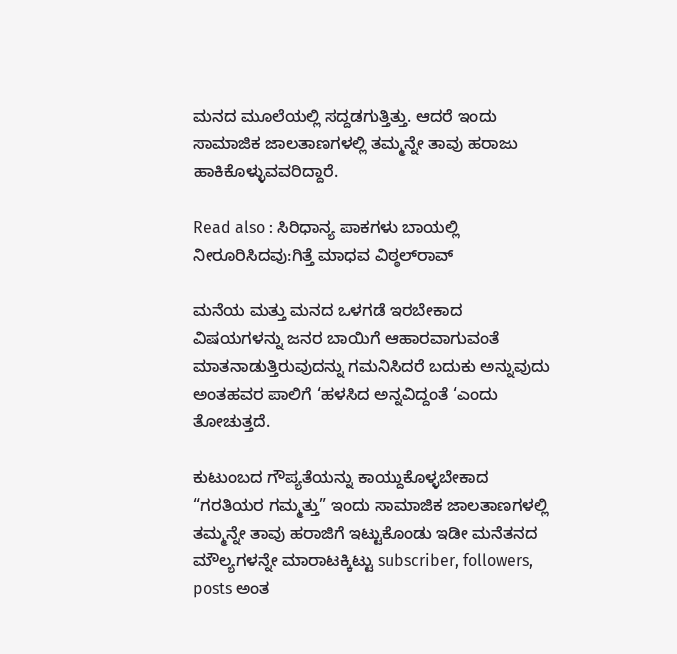ಮನದ ಮೂಲೆಯಲ್ಲಿ ಸದ್ದಡಗುತ್ತಿತ್ತು. ಆದರೆ ಇಂದು ಸಾಮಾಜಿಕ ಜಾಲತಾಣಗಳಲ್ಲಿ ತಮ್ಮನ್ನೇ ತಾವು ಹರಾಜು ಹಾಕಿಕೊಳ್ಳುವವರಿದ್ದಾರೆ.

Read also : ಸಿರಿಧಾನ್ಯ ಪಾಕಗಳು ಬಾಯಲ್ಲಿ ನೀರೂರಿಸಿದವು:ಗಿತ್ತೆ ಮಾಧವ ವಿಠ್ಠಲ್‍ರಾವ್

ಮನೆಯ ಮತ್ತು ಮನದ ಒಳಗಡೆ ಇರಬೇಕಾದ ವಿಷಯಗಳನ್ನು ಜನರ ಬಾಯಿಗೆ ಆಹಾರವಾಗುವಂತೆ ಮಾತನಾಡುತ್ತಿರುವುದನ್ನು ಗಮನಿಸಿದರೆ ಬದುಕು ಅನ್ನುವುದು ಅಂತಹವರ ಪಾಲಿಗೆ ‘ಹಳಸಿದ ಅನ್ನವಿದ್ದಂತೆ ‘ಎಂದು ತೋಚುತ್ತದೆ.

ಕುಟುಂಬದ ಗೌಪ್ಯತೆಯನ್ನು ಕಾಯ್ದುಕೊಳ್ಳಬೇಕಾದ “ಗರತಿಯರ ಗಮ್ಮತ್ತು” ಇಂದು ಸಾಮಾಜಿಕ ಜಾಲತಾಣಗಳಲ್ಲಿ ತಮ್ಮನ್ನೇ ತಾವು ಹರಾಜಿಗೆ ಇಟ್ಟುಕೊಂಡು ಇಡೀ ಮನೆತನದ ಮೌಲ್ಯಗಳನ್ನೇ ಮಾರಾಟಕ್ಕಿಟ್ಟು subscriber, followers, posts ಅಂತ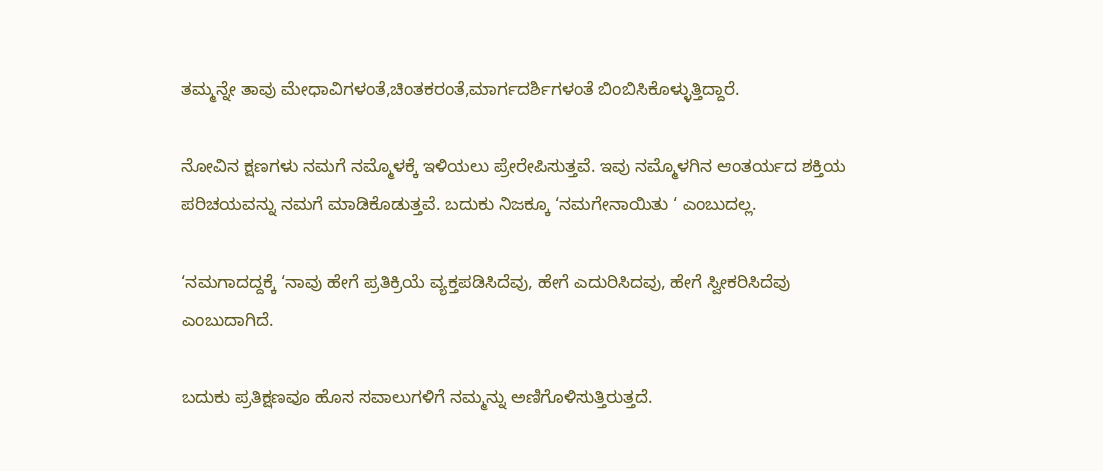ತಮ್ಮನ್ನೇ ತಾವು ಮೇಧಾವಿಗಳಂತೆ,ಚಿಂತಕರಂತೆ,ಮಾರ್ಗದರ್ಶಿಗಳಂತೆ ಬಿಂಬಿಸಿಕೊಳ್ಳುತ್ತಿದ್ದಾರೆ.

ನೋವಿನ ಕ್ಷಣಗಳು ನಮಗೆ ನಮ್ಮೊಳಕ್ಕೆ ಇಳಿಯಲು ಪ್ರೇರೇಪಿಸುತ್ತವೆ. ಇವು ನಮ್ಮೊಳಗಿನ ಆಂತರ್ಯದ ಶಕ್ತಿಯ ಪರಿಚಯವನ್ನು ನಮಗೆ ಮಾಡಿಕೊಡುತ್ತವೆ. ಬದುಕು ನಿಜಕ್ಕೂ ‘ನಮಗೇನಾಯಿತು ‘ ಎಂಬುದಲ್ಲ.

‘ನಮಗಾದದ್ದಕ್ಕೆ ‘ನಾವು ಹೇಗೆ ಪ್ರತಿಕ್ರಿಯೆ ವ್ಯಕ್ತಪಡಿಸಿದೆವು, ಹೇಗೆ ಎದುರಿಸಿದವು, ಹೇಗೆ ಸ್ವೀಕರಿಸಿದೆವು ಎಂಬುದಾಗಿದೆ.

ಬದುಕು ಪ್ರತಿಕ್ಷಣವೂ ಹೊಸ ಸವಾಲುಗಳಿಗೆ ನಮ್ಮನ್ನು ಅಣಿಗೊಳಿಸುತ್ತಿರುತ್ತದೆ.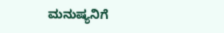ಮನುಷ್ಯನಿಗೆ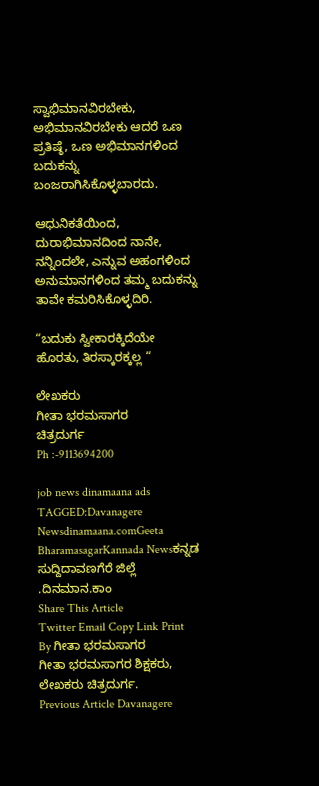ಸ್ವಾಭಿಮಾನವಿರಬೇಕು, ಅಭಿಮಾನವಿರಬೇಕು ಆದರೆ ಒಣ ಪ್ರತಿಷ್ಠೆ, ಒಣ ಅಭಿಮಾನಗಳಿಂದ ಬದುಕನ್ನು ಬಂಜರಾಗಿಸಿಕೊಳ್ಳಬಾರದು.

ಆಧುನಿಕತೆಯಿಂದ, ದುರಾಭಿಮಾನದಿಂದ ನಾನೇ, ನನ್ನಿಂದಲೇ, ಎನ್ನುವ ಅಹಂಗಳಿಂದ ಅನುಮಾನಗಳಿಂದ ತಮ್ಮ ಬದುಕನ್ನು ತಾವೇ ಕಮರಿಸಿಕೊಳ್ಳದಿರಿ.

“ಬದುಕು ಸ್ವೀಕಾರಕ್ಕಿದೆಯೇ ಹೊರತು, ತಿರಸ್ಕಾರಕ್ಕಲ್ಲ “

ಲೇಖಕರು
ಗೀತಾ ಭರಮಸಾಗರ
ಚಿತ್ರದುರ್ಗ
Ph :-9113694200

job news dinamaana ads
TAGGED:Davanagere Newsdinamaana.comGeeta BharamasagarKannada Newsಕನ್ನಡ ಸುದ್ದಿದಾವಣಗೆರೆ ಜಿಲ್ಲೆ .ದಿನಮಾನ.ಕಾಂ
Share This Article
Twitter Email Copy Link Print
By ಗೀತಾ ಭರಮಸಾಗರ
ಗೀತಾ ಭರಮಸಾಗರ ಶಿಕ್ಷಕರು, ಲೇಖಕರು ಚಿತ್ರದುರ್ಗ.
Previous Article Davanagere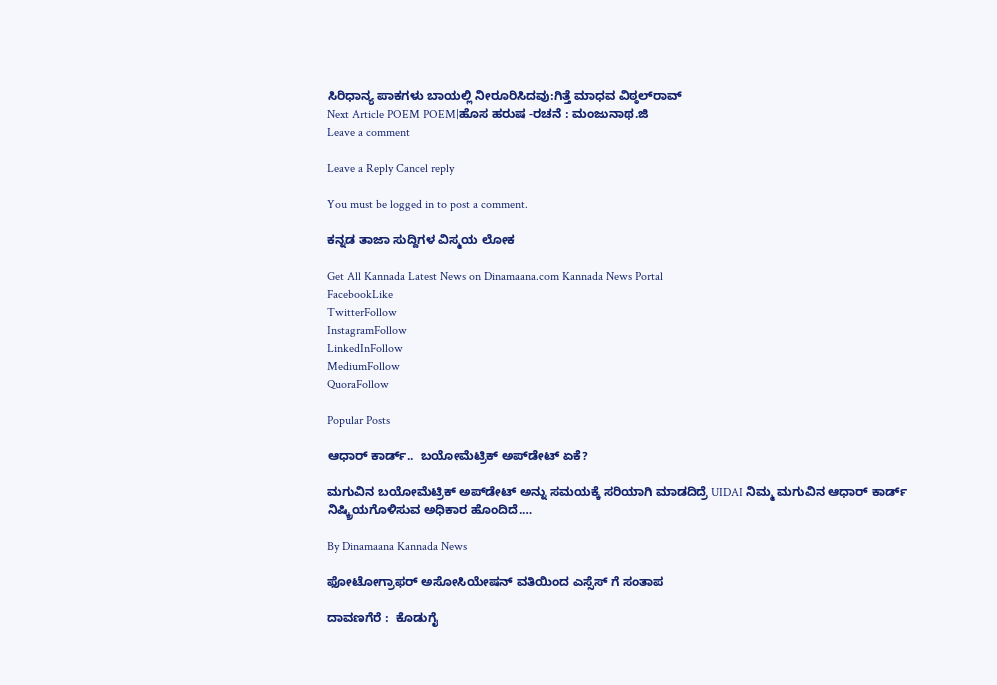ಸಿರಿಧಾನ್ಯ ಪಾಕಗಳು ಬಾಯಲ್ಲಿ ನೀರೂರಿಸಿದವು:ಗಿತ್ತೆ ಮಾಧವ ವಿಠ್ಠಲ್‍ರಾವ್
Next Article POEM POEM|ಹೊಸ ಹರುಷ -ರಚನೆ : ಮಂಜುನಾಥ.ಜಿ
Leave a comment

Leave a Reply Cancel reply

You must be logged in to post a comment.

ಕನ್ನಡ ತಾಜಾ ಸುದ್ದಿಗಳ ವಿಸ್ಮಯ ಲೋಕ

Get All Kannada Latest News on Dinamaana.com Kannada News Portal
FacebookLike
TwitterFollow
InstagramFollow
LinkedInFollow
MediumFollow
QuoraFollow

Popular Posts

ಆಧಾರ್‌ ಕಾರ್ಡ್‌..  ಬಯೋಮೆಟ್ರಿಕ್ ಅಪ್‌ಡೇಟ್‌ ಏಕೆ?

ಮಗುವಿನ ಬಯೋಮೆಟ್ರಿಕ್ ಅಪ್‌ಡೇಟ್ ಅನ್ನು ಸಮಯಕ್ಕೆ ಸರಿಯಾಗಿ ಮಾಡದಿದ್ರೆ UIDAI ನಿಮ್ಮ ಮಗುವಿನ ಆಧಾರ್ ಕಾರ್ಡ್ ನಿಷ್ಕ್ರಿಯಗೊಳಿಸುವ ಅಧಿಕಾರ ಹೊಂದಿದೆ.…

By Dinamaana Kannada News

ಫೋಟೋಗ್ರಾಫರ್ ಅಸೋಸಿಯೇಷನ್ ವತಿಯಿಂದ ಎಸ್ಸೆಸ್ ಗೆ ಸಂತಾಪ

ದಾವಣಗೆರೆ :  ಕೊಡುಗೈ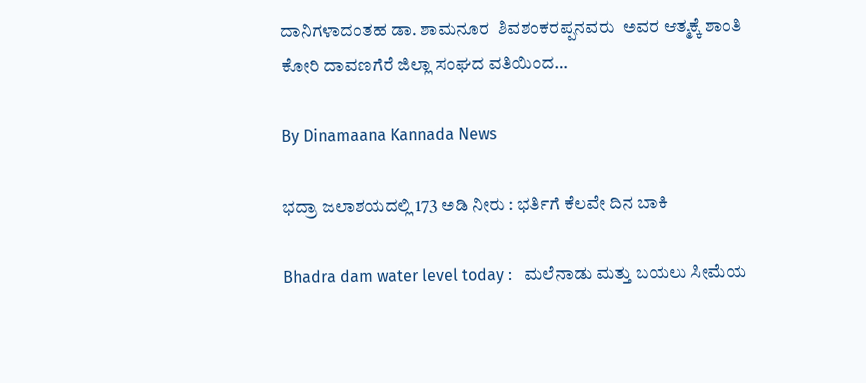ದಾನಿಗಳಾದಂತಹ ಡಾ. ಶಾಮನೂರ  ಶಿವಶಂಕರಪ್ಪನವರು  ಅವರ ಆತ್ಮಕ್ಕೆ ಶಾಂತಿ ಕೋರಿ ದಾವಣಗೆರೆ ಜಿಲ್ಲಾ ಸಂಘದ ವತಿಯಿಂದ…

By Dinamaana Kannada News

ಭದ್ರಾ ಜಲಾಶಯದಲ್ಲಿ 173 ಅಡಿ ನೀರು : ಭರ್ತಿಗೆ ಕೆಲವೇ ದಿನ ಬಾಕಿ

Bhadra dam water level today :   ಮಲೆನಾಡು ಮತ್ತು ಬಯಲು ಸೀಮೆಯ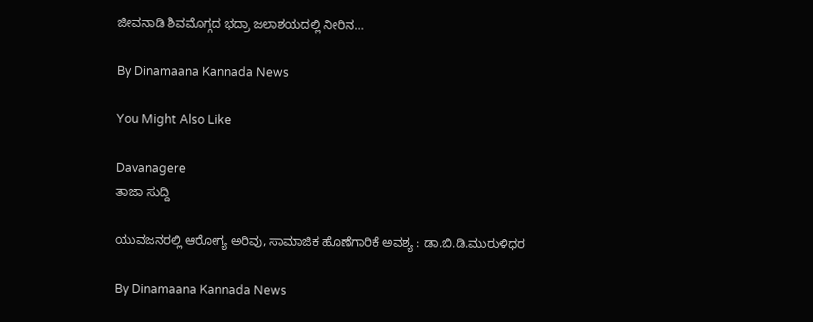ಜೀವನಾಡಿ ಶಿವಮೊಗ್ಗದ ಭದ್ರಾ ಜಲಾಶಯದಲ್ಲಿ ನೀರಿನ…

By Dinamaana Kannada News

You Might Also Like

Davanagere
ತಾಜಾ ಸುದ್ದಿ

ಯುವಜನರಲ್ಲಿ ಆರೋಗ್ಯ ಅರಿವು, ಸಾಮಾಜಿಕ ಹೊಣೆಗಾರಿಕೆ ಅವಶ್ಯ : ಡಾ.ಬಿ.ಡಿ.ಮುರುಳಿಧರ

By Dinamaana Kannada News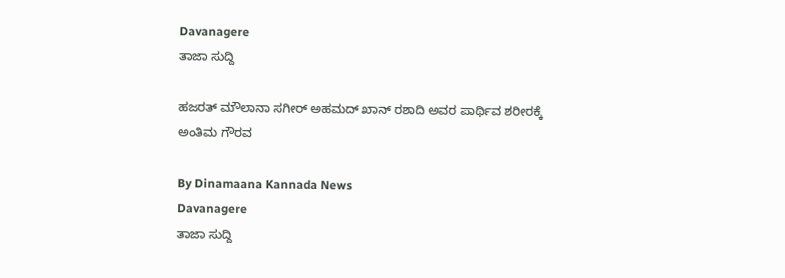Davanagere
ತಾಜಾ ಸುದ್ದಿ

ಹಜರತ್ ಮೌಲಾನಾ ಸಗೀರ್ ಅಹಮದ್ ಖಾನ್ ರಶಾದಿ ಅವರ ಪಾರ್ಥಿವ ಶರೀರಕ್ಕೆ ಅಂತಿಮ ಗೌರವ

By Dinamaana Kannada News
Davanagere
ತಾಜಾ ಸುದ್ದಿ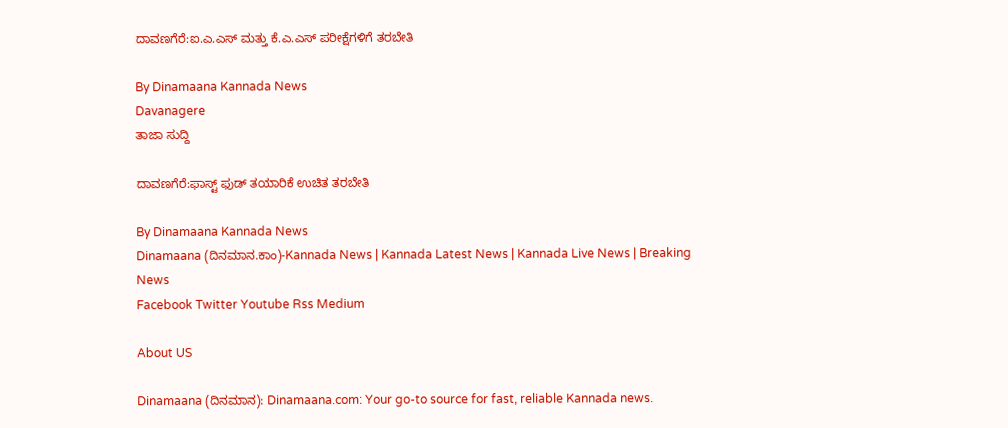ದಾವಣಗೆರೆ:ಐ.ಎ.ಎಸ್ ಮತ್ತು ಕೆ.ಎ.ಎಸ್ ಪರೀಕ್ಷೆಗಳಿಗೆ ತರಬೇತಿ

By Dinamaana Kannada News
Davanagere
ತಾಜಾ ಸುದ್ದಿ

ದಾವಣಗೆರೆ:ಫಾಸ್ಟ್ ಫುಡ್ ತಯಾರಿಕೆ ಉಚಿತ ತರಬೇತಿ

By Dinamaana Kannada News
Dinamaana (ದಿನಮಾನ.ಕಾಂ)-Kannada News | Kannada Latest News | Kannada Live News | Breaking News
Facebook Twitter Youtube Rss Medium

About US

Dinamaana (ದಿನಮಾನ): Dinamaana.com: Your go-to source for fast, reliable Kannada news.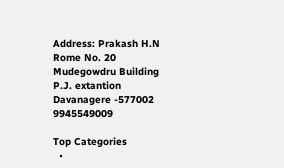Address: Prakash H.N
Rome No. 20
Mudegowdru Building
P.J. extantion
Davanagere -577002
9945549009

Top Categories
  •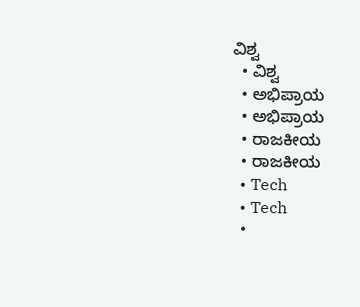ವಿಶ್ವ
  • ವಿಶ್ವ
  • ಅಭಿಪ್ರಾಯ
  • ಅಭಿಪ್ರಾಯ
  • ರಾಜಕೀಯ
  • ರಾಜಕೀಯ
  • Tech
  • Tech
  •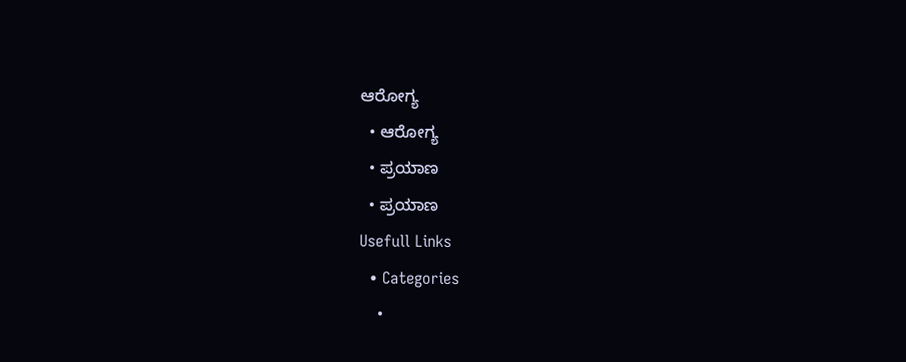ಆರೋಗ್ಯ
  • ಆರೋಗ್ಯ
  • ಪ್ರಯಾಣ
  • ಪ್ರಯಾಣ
Usefull Links
  • Categories
    •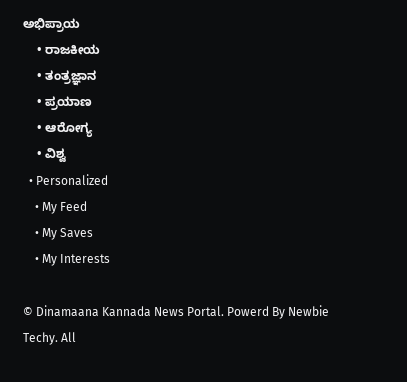ಅಭಿಪ್ರಾಯ
    • ರಾಜಕೀಯ
    • ತಂತ್ರಜ್ಞಾನ
    • ಪ್ರಯಾಣ
    • ಆರೋಗ್ಯ
    • ವಿಶ್ವ
  • Personalized
    • My Feed
    • My Saves
    • My Interests

© Dinamaana Kannada News Portal. Powerd By Newbie Techy. All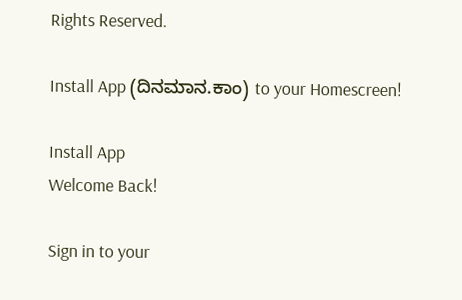Rights Reserved.

Install App (ದಿನಮಾನ.ಕಾಂ) to your Homescreen!

Install App
Welcome Back!

Sign in to your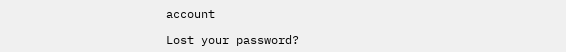account

Lost your password?